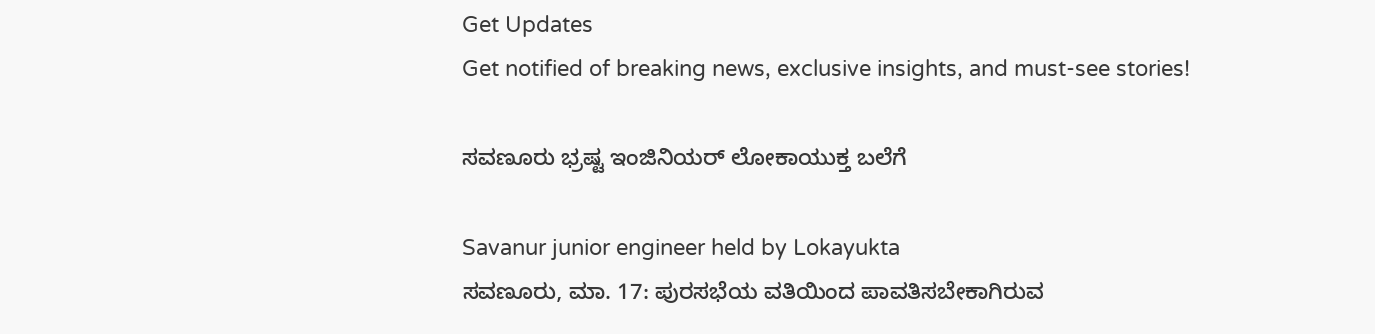Get Updates
Get notified of breaking news, exclusive insights, and must-see stories!

ಸವಣೂರು ಭ್ರಷ್ಟ ಇಂಜಿನಿಯರ್ ಲೋಕಾಯುಕ್ತ ಬಲೆಗೆ

Savanur junior engineer held by Lokayukta
ಸವಣೂರು, ಮಾ. 17: ಪುರಸಭೆಯ ವತಿಯಿಂದ ಪಾವತಿಸಬೇಕಾಗಿರುವ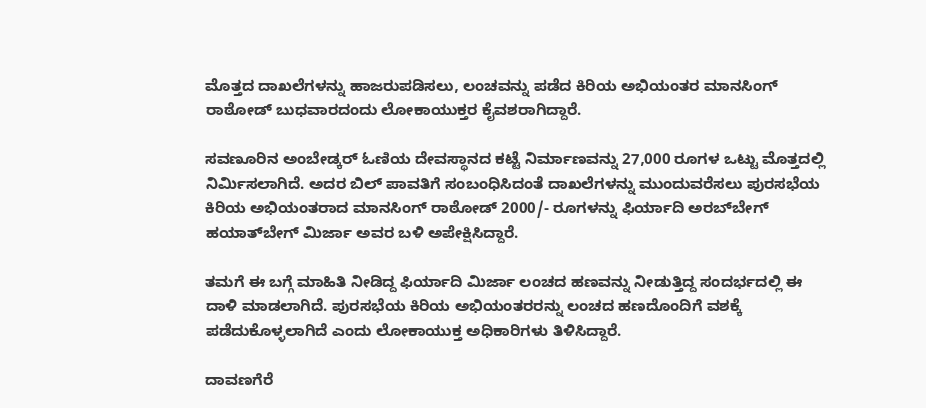ಮೊತ್ತದ ದಾಖಲೆಗಳನ್ನು ಹಾಜರುಪಡಿಸಲು, ಲಂಚವನ್ನು ಪಡೆದ ಕಿರಿಯ ಅಭಿಯಂತರ ಮಾನಸಿಂಗ್ ರಾಠೋಡ್ ಬುಧವಾರದಂದು ಲೋಕಾಯುಕ್ತರ ಕೈವಶರಾಗಿದ್ದಾರೆ.

ಸವಣೂರಿನ ಅಂಬೇಡ್ಕರ್ ಓಣಿಯ ದೇವಸ್ಥಾನದ ಕಟ್ಟೆ ನಿರ್ಮಾಣವನ್ನು 27,000 ರೂಗಳ ಒಟ್ಟು ಮೊತ್ತದಲ್ಲಿ ನಿರ್ಮಿಸಲಾಗಿದೆ. ಅದರ ಬಿಲ್ ಪಾವತಿಗೆ ಸಂಬಂಧಿಸಿದಂತೆ ದಾಖಲೆಗಳನ್ನು ಮುಂದುವರೆಸಲು ಪುರಸಭೆಯ ಕಿರಿಯ ಅಭಿಯಂತರಾದ ಮಾನಸಿಂಗ್ ರಾಠೋಡ್ 2000/- ರೂಗಳನ್ನು ಫಿರ್ಯಾದಿ ಅರಬ್‌ಬೇಗ್ ಹಯಾತ್‌ಬೇಗ್ ಮಿರ್ಜಾ ಅವರ ಬಳಿ ಅಪೇಕ್ಷಿಸಿದ್ದಾರೆ.

ತಮಗೆ ಈ ಬಗ್ಗೆ ಮಾಹಿತಿ ನೀಡಿದ್ದ ಫಿರ್ಯಾದಿ ಮಿರ್ಜಾ ಲಂಚದ ಹಣವನ್ನು ನೀಡುತ್ತಿದ್ದ ಸಂದರ್ಭದಲ್ಲಿ ಈ ದಾಳಿ ಮಾಡಲಾಗಿದೆ. ಪುರಸಭೆಯ ಕಿರಿಯ ಅಭಿಯಂತರರನ್ನು ಲಂಚದ ಹಣದೊಂದಿಗೆ ವಶಕ್ಕೆ ಪಡೆದುಕೊಳ್ಳಲಾಗಿದೆ ಎಂದು ಲೋಕಾಯುಕ್ತ ಅಧಿಕಾರಿಗಳು ತಿಳಿಸಿದ್ದಾರೆ.

ದಾವಣಗೆರೆ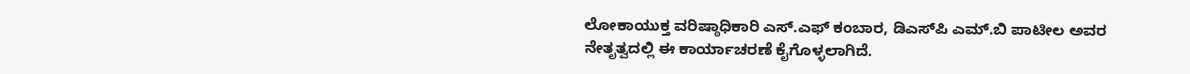ಲೋಕಾಯುಕ್ತ ವರಿಷ್ಠಾಧಿಕಾರಿ ಎಸ್.ಎಫ್ ಕಂಬಾರ, ಡಿಎಸ್‌ಪಿ ಎಮ್.ಬಿ ಪಾಟೀಲ ಅವರ ನೇತೃತ್ವದಲ್ಲಿ ಈ ಕಾರ್ಯಾಚರಣೆ ಕೈಗೊಳ್ಳಲಾಗಿದೆ.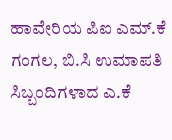ಹಾವೇರಿಯ ಪಿಐ ಎಮ್.ಕೆ ಗಂಗಲ, ಬಿ.ಸಿ ಉಮಾಪತಿ ಸಿಬ್ಬಂದಿಗಳಾದ ಎ.ಕೆ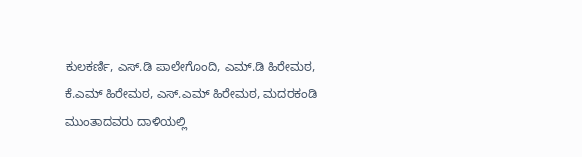ಕುಲಕರ್ಣಿ, ಎಸ್.ಡಿ ಪಾಲೇಗೊಂದಿ, ಎಮ್.ಡಿ ಹಿರೇಮಠ, ಕೆ.ಎಮ್ ಹಿರೇಮಠ, ಎಸ್.ಎಮ್ ಹಿರೇಮಠ, ಮದರಕಂಡಿ ಮುಂತಾದವರು ದಾಳಿಯಲ್ಲಿ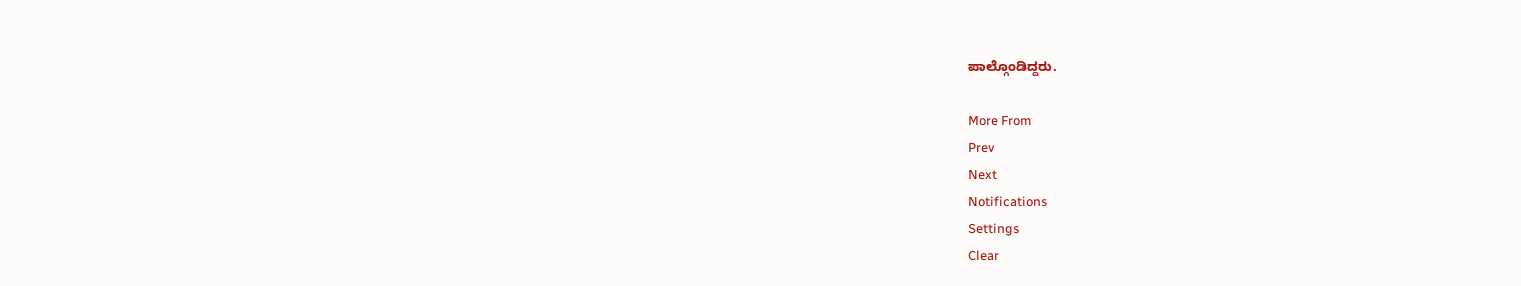ಪಾಲ್ಗೊಂಡಿದ್ದರು.

More From
Prev
Next
Notifications
Settings
Clear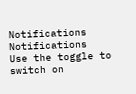Notifications
Notifications
Use the toggle to switch on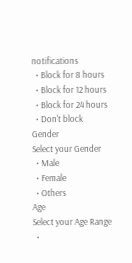notifications
  • Block for 8 hours
  • Block for 12 hours
  • Block for 24 hours
  • Don't block
Gender
Select your Gender
  • Male
  • Female
  • Others
Age
Select your Age Range
  •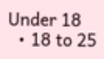Under 18
  • 18 to 25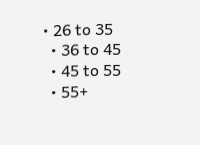• 26 to 35
  • 36 to 45
  • 45 to 55
  • 55+